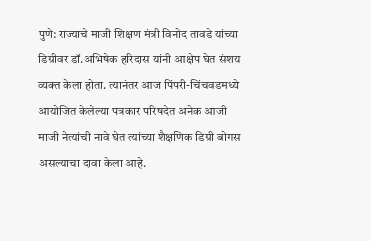पुणे: राज्याचे माजी शिक्षण मंत्री विनोद तावडे यांच्या डिग्रीवर डॉ.अभिषेक हरिदास यांनी आक्षेप घेत संशय व्यक्त केला होता. त्यानंतर आज पिंपरी-चिंचवडमध्ये आयोजित केलेल्या पत्रकार परिषदेत अनेक आजी माजी नेत्यांची नावे घेत त्यांच्या शैक्षणिक डिग्री बोगस असल्याचा दावा केला आहे.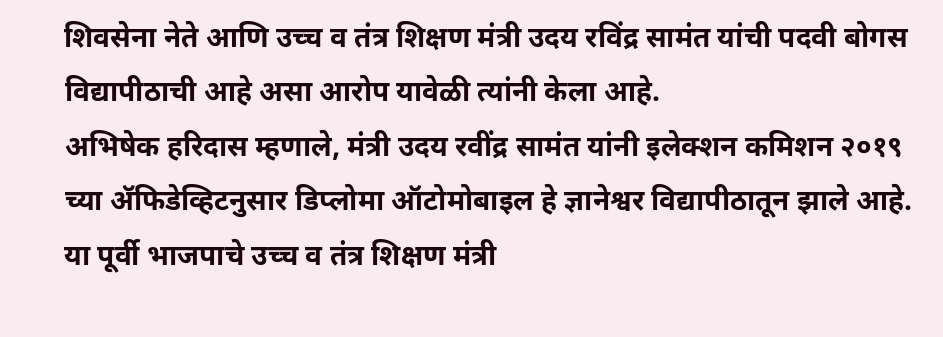शिवसेना नेते आणि उच्च व तंत्र शिक्षण मंत्री उदय रविंद्र सामंत यांची पदवी बोगस विद्यापीठाची आहे असा आरोप यावेळी त्यांनी केला आहे.
अभिषेक हरिदास म्हणाले, मंत्री उदय रवींद्र सामंत यांनी इलेक्शन कमिशन २०१९ च्या ॲफिडेव्हिटनुसार डिप्लोमा ऑटोमोबाइल हे ज्ञानेश्वर विद्यापीठातून झाले आहे. या पूर्वी भाजपाचे उच्च व तंत्र शिक्षण मंत्री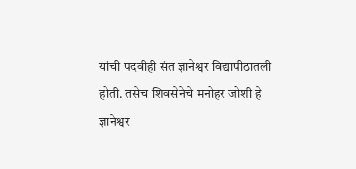यांची पदवीही संत ज्ञानेश्वर विद्यापीठातली होती. तसेच शिवसेनेचे मनोहर जोशी हे ज्ञानेश्वर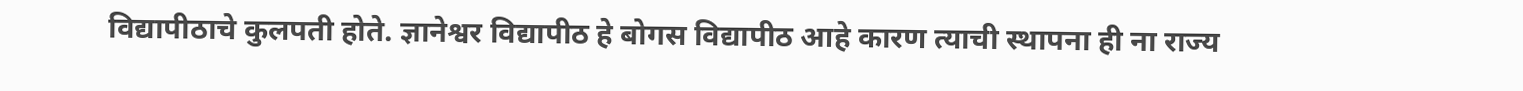विद्यापीठाचे कुलपती होते. ज्ञानेश्वर विद्यापीठ हे बोगस विद्यापीठ आहे कारण त्याची स्थापना ही ना राज्य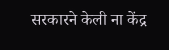सरकारने केली ना केंद्र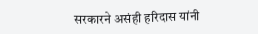सरकारने असंही हरिदास यांनी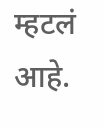म्हटलं आहे.